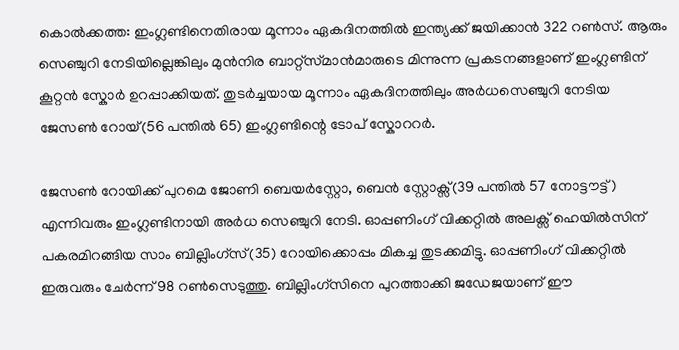കൊല്‍ക്കത്ത: ഇംഗ്ലണ്ടിനെതിരായ മൂന്നാം ഏകദിനത്തില്‍ ഇന്ത്യക്ക് ജയിക്കാന്‍ 322 റണ്‍സ്. ആരും സെഞ്ചുറി നേടിയില്ലെങ്കിലും മുന്‍നിര ബാറ്റ്സ്‌മാന്‍മാരുടെ മിന്നുന്ന പ്രകടനങ്ങളാണ് ഇംഗ്ലണ്ടിന് കൂറ്റന്‍ സ്കോര്‍ ഉറപ്പാക്കിയത്. തുടര്‍ച്ചയായ മൂന്നാം ഏകദിനത്തിലും അര്‍ധസെഞ്ചുറി നേടിയ ജേസണ്‍ റോയ്(56 പന്തില്‍ 65) ഇംഗ്ലണ്ടിന്റെ ടോപ് സ്കോററര്‍.

ജേസണ്‍ റോയിക്ക് പുറമെ ജോണി ബെയര്‍സ്റ്റോ, ബെന്‍ സ്റ്റോക്സ്(39 പന്തില്‍ 57 നോട്ടൗട്ട്) എന്നിവരും ഇംഗ്ലണ്ടിനായി അര്‍ധ സെഞ്ചുറി നേടി. ഓപ്പണിംഗ് വിക്കറ്റില്‍ അലക്സ് ഹെയില്‍സിന് പകരമിറങ്ങിയ സാം ബില്ലിംഗ്സ്(35) റോയിക്കൊപ്പം മികച്ച തുടക്കമിട്ടു. ഓപ്പണിംഗ് വിക്കറ്റില്‍ ഇരുവരും ചേര്‍ന്ന് 98 റണ്‍സെടുത്തു. ബില്ലിംഗ്സിനെ പുറത്താക്കി ജഡേജയാണ് ഈ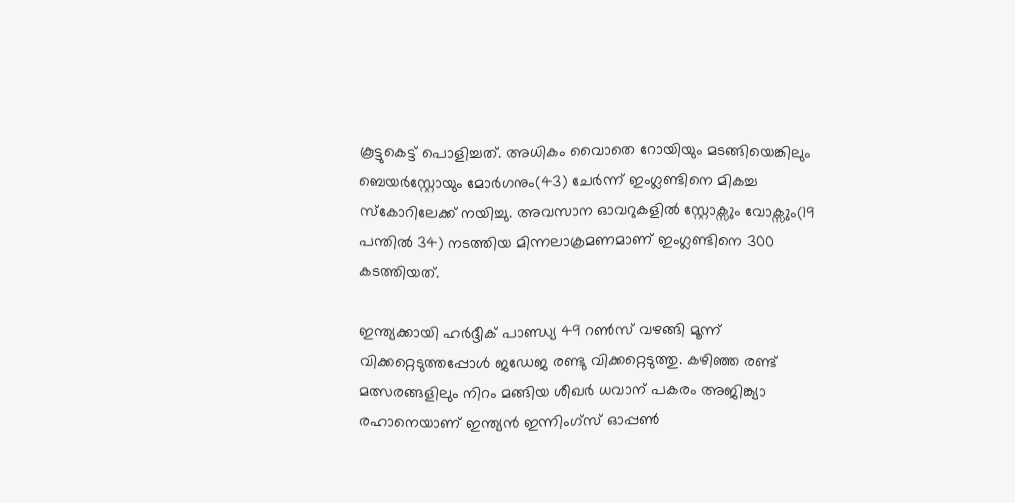കൂട്ടുകെട്ട് പൊളിച്ചത്. അധികം വൈാതെ റോയിയും മടങ്ങിയെങ്കിലും ബെയര്‍സ്റ്റോയും മോര്‍ഗനും(43) ചേര്‍ന്ന് ഇംഗ്ലണ്ടിനെ മികച്ച സ്കോറിലേക്ക് നയിച്ചു. അവസാന ഓവറുകളില്‍ സ്റ്റോക്സും വോക്സും(19 പന്തില്‍ 34) നടത്തിയ മിന്നലാക്രമണമാണ് ഇംഗ്ലണ്ടിനെ 300 കടത്തിയത്.

ഇന്ത്യക്കായി ഹര്‍ദ്ദീക് പാണ്ഡ്യ 49 റണ്‍സ് വഴങ്ങി മൂന്ന് വിക്കറ്റെടുത്തപ്പോള്‍ ജഡേജ രണ്ടു വിക്കറ്റെടുത്തു. കഴിഞ്ഞ രണ്ട് മത്സരങ്ങളിലും നിറം മങ്ങിയ ശീഖര്‍ ധവാന് പകരം അജിങ്ക്യാ രഹാനെയാണ് ഇന്ത്യന്‍ ഇന്നിംഗ്സ് ഓപ്പണ്‍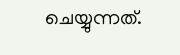ചെയ്യുന്നത്.